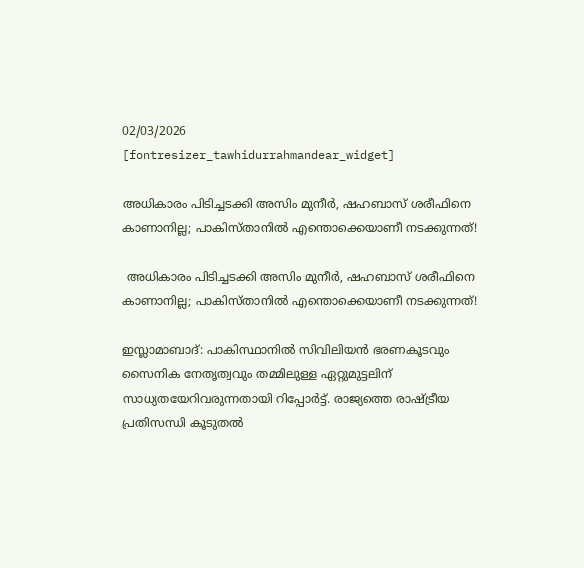02/03/2026
[fontresizer_tawhidurrahmandear_widget]

അധികാരം പിടിച്ചടക്കി അസിം മുനീര്‍, ഷഹബാസ് ശരീഫിനെ കാണാനില്ല; പാകിസ്താനില്‍ എന്തൊക്കെയാണീ നടക്കുന്നത്!

 അധികാരം പിടിച്ചടക്കി അസിം മുനീര്‍, ഷഹബാസ് ശരീഫിനെ കാണാനില്ല; പാകിസ്താനില്‍ എന്തൊക്കെയാണീ നടക്കുന്നത്!

ഇസ്ലാമാബാദ്: പാകിസ്ഥാനിൽ സിവിലിയൻ ഭരണകൂടവും സൈനിക നേതൃത്വവും തമ്മിലുള്ള ഏറ്റുമുട്ടലിന് സാധ്യതയേറിവരുന്നതായി റിപ്പോർട്ട്. രാജ്യത്തെ രാഷ്ട്രീയ പ്രതിസന്ധി കൂടുതൽ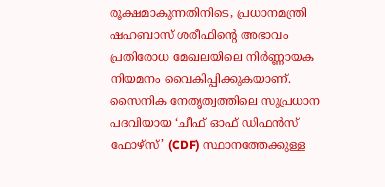രൂക്ഷമാകുന്നതിനിടെ, പ്രധാനമന്ത്രി ഷഹബാസ് ശരീഫിന്റെ അഭാവം പ്രതിരോധ മേഖലയിലെ നിർണ്ണായക നിയമനം വൈകിപ്പിക്കുകയാണ്. സൈനിക നേതൃത്വത്തിലെ സുപ്രധാന പദവിയായ ‘ചീഫ് ഓഫ് ഡിഫൻസ് ഫോഴ്‌സ്’ (CDF) സ്ഥാനത്തേക്കുള്ള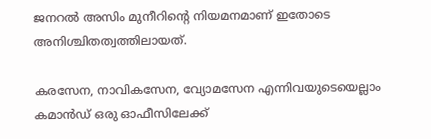ജനറൽ അസിം മുനീറിന്റെ നിയമനമാണ് ഇതോടെ അനിശ്ചിതത്വത്തിലായത്.

കരസേന, നാവികസേന, വ്യോമസേന എന്നിവയുടെയെല്ലാം കമാൻഡ് ഒരു ഓഫീസിലേക്ക്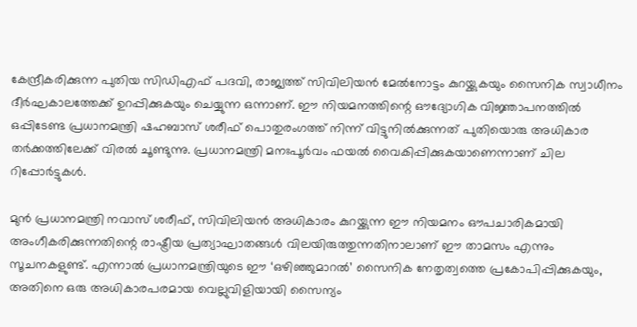കേന്ദ്രീകരിക്കുന്ന പുതിയ സിഡിഎഫ് പദവി, രാജ്യത്ത് സിവിലിയൻ മേൽനോട്ടം കുറയ്ക്കുകയും സൈനിക സ്വാധീനം ദീർഘകാലത്തേക്ക് ഉറപ്പിക്കുകയും ചെയ്യുന്ന ഒന്നാണ്. ഈ നിയമനത്തിന്റെ ഔദ്യോഗിക വിജ്ഞാപനത്തിൽ ഒപ്പിടേണ്ട പ്രധാനമന്ത്രി ഷഹബാസ് ശരീഫ് പൊതുരംഗത്ത് നിന്ന് വിട്ടുനിൽക്കുന്നത് പുതിയൊരു അധികാര തർക്കത്തിലേക്ക് വിരൽ ചൂണ്ടുന്നു. പ്രധാനമന്ത്രി മനഃപൂർവം ഫയൽ വൈകിപ്പിക്കുകയാണെന്നാണ് ചില റിപ്പോർട്ടുകൾ.

മുൻ പ്രധാനമന്ത്രി നവാസ് ശരീഫ്, സിവിലിയൻ അധികാരം കുറയ്ക്കുന്ന ഈ നിയമനം ഔപചാരികമായി അംഗീകരിക്കുന്നതിന്റെ രാഷ്ട്രീയ പ്രത്യാഘാതങ്ങൾ വിലയിരുത്തുന്നതിനാലാണ് ഈ താമസം എന്നും സൂചനകളുണ്ട്. എന്നാൽ പ്രധാനമന്ത്രിയുടെ ഈ ‘ഒഴിഞ്ഞുമാറൽ’ സൈനിക നേതൃത്വത്തെ പ്രകോപിപ്പിക്കുകയും, അതിനെ ഒരു അധികാരപരമായ വെല്ലുവിളിയായി സൈന്യം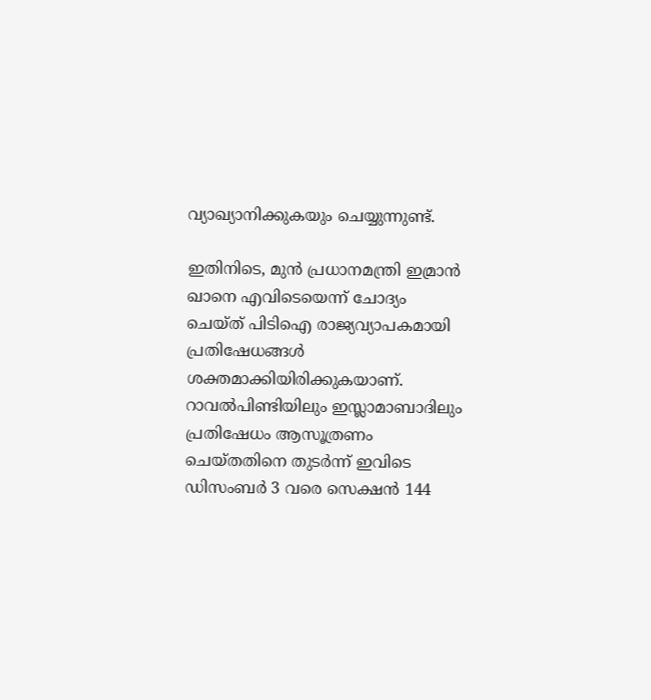വ്യാഖ്യാനിക്കുകയും ചെയ്യുന്നുണ്ട്.

ഇതിനിടെ, മുൻ പ്രധാനമന്ത്രി ഇമ്രാൻ ഖാനെ എവിടെയെന്ന് ചോദ്യം ചെയ്ത് പിടിഐ രാജ്യവ്യാപകമായി പ്രതിഷേധങ്ങൾ ശക്തമാക്കിയിരിക്കുകയാണ്. റാവൽപിണ്ടിയിലും ഇസ്ലാമാബാദിലും പ്രതിഷേധം ആസൂത്രണം ചെയ്തതിനെ തുടർന്ന് ഇവിടെ ഡിസംബർ 3 വരെ സെക്ഷൻ 144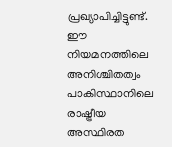പ്രഖ്യാപിച്ചിട്ടുണ്ട്. ഈ നിയമനത്തിലെ അനിശ്ചിതത്വം പാകിസ്ഥാനിലെ രാഷ്ട്രീയ അസ്ഥിരത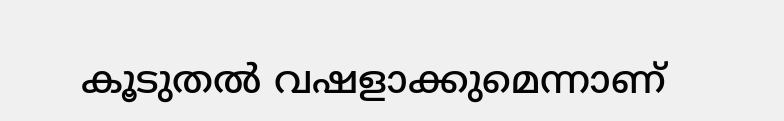കൂടുതൽ വഷളാക്കുമെന്നാണ്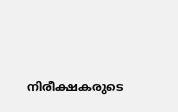നിരീക്ഷകരുടെ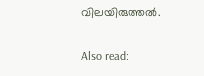വിലയിരുത്തൽ.

Also read: